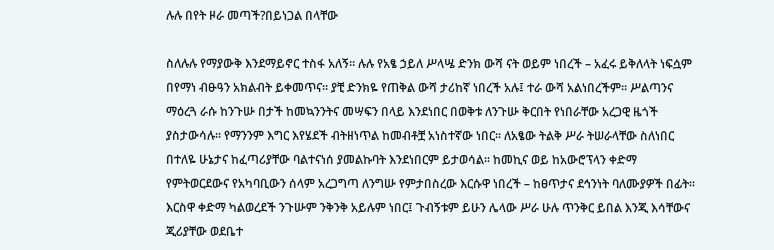ሉሉ በየት ዞራ መጣች?በይነጋል በላቸው

ስለሉሉ የማያውቅ እንደማይኖር ተስፋ አለኝ፡፡ ሉሉ የአፄ ኃይለ ሥላሤ ድንክ ውሻ ናት ወይም ነበረች – አፈሩ ይቅለላት ነፍሷም በየማነ ብፁዓን አክልብት ይቀመጥና፡፡ ያቺ ድንክዬ የጠቅል ውሻ ታሪከኛ ነበረች አሉ፤ ተራ ውሻ አልነበረችም፡፡ ሥልጣንና ማዕረጓ ራሱ ከንጉሡ በታች ከመኳንንትና መሣፍን በላይ እንደነበር በወቅቱ ለንጉሡ ቅርበት የነበራቸው አረጋዊ ዜጎች ያስታውሳሉ፡፡ የማንንም እግር እየሄደች ብትዘነጥል ከመብቶቿ አነስተኛው ነበር፡፡ ለአፄው ትልቅ ሥራ ትሠራላቸው ስለነበር በተለዬ ሁኔታና ከፈጣሪያቸው ባልተናነሰ ያመልኩባት እንደነበርም ይታወሳል፡፡ ከመኪና ወይ ከአውሮፕላን ቀድማ የምትወርደውና የአካባቢውን ሰላም አረጋግጣ ለንግሡ የምታበስረው እርሱዋ ነበረች – ከፀጥታና ደኅንነት ባለሙያዎች በፊት፡፡ እርስዋ ቀድማ ካልወረደች ንጉሡም ንቅንቅ አይሉም ነበር፤ ጉብኝቱም ይሁን ሌላው ሥራ ሁሉ ጥንቅር ይበል እንጂ እሳቸውና ጂሪያቸው ወደቤተ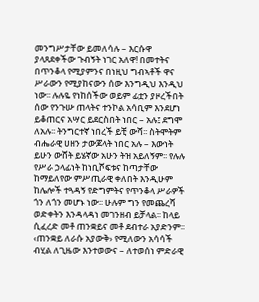መንግሥታቸው ይመለሳሉ – እርሱዋ ያላጸደቀችው ጉብኝት ነገር አለዋ! በመተትና በጥንቆላ የሚያምንና በነዚህ ግብኣቶች ዋና ሥራውን የሚያከናውን ሰው እንግዲህ እንዲህ ነው፡፡ ሉሉዬ የነከሰችው ወይም ፊቷን ያዞረችበት ሰው የንጉሡ ጠላትና ተንኮል አሳቢም እንደሆነ ይቆጠርና አሣር ይደርስበት ነበር – አሉ፤ ደግሞ ለአሉ፡፡ ትንግርተኛ ነበረች ይቺ ውሻ፡፡ ስትሞትም ብሔራዊ ሀዘን ታውጆላት ነበር አሉ – እውነት ይሁን ውሸት ይሄኛው አሁን ትዝ አይለኝም፡፡ የሉሉ የሥራ ኃላፊነት ከነቢሾፍቱና ከጣታቸው ከማይለየው ምሥጢራዊ ቀለበት እንዲሁም ከሌሎች ተጓዳኝ የድግምትና የጥንቆላ ሥራዎች ጎን ለጎን መሆኑ ነው፡፡ ሁሉም ግን የመጨረሻ ወድቀትን እንዳላዳነ መገንዘብ ይቻላል፡፡ ከላይ ሲፈረድ መቶ ጠንቋይና መቶ ደብተራ አያድንም፡፡ ‹ጠንቋይ ለራሱ አያውቅ› የሚለውን አሳሳች ብሂል ለጊዜው እንተወውና – ለተወሰነ ምድራዊ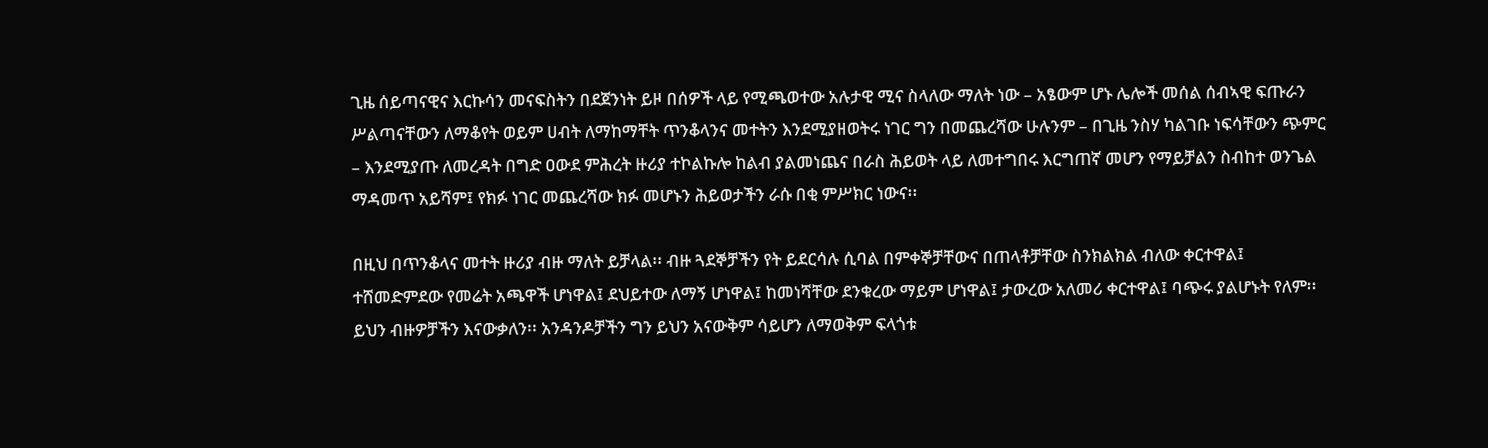ጊዜ ሰይጣናዊና እርኩሳን መናፍስትን በደጀንነት ይዞ በሰዎች ላይ የሚጫወተው አሉታዊ ሚና ስላለው ማለት ነው – አፄውም ሆኑ ሌሎች መሰል ሰብኣዊ ፍጡራን ሥልጣናቸውን ለማቆየት ወይም ሀብት ለማከማቸት ጥንቆላንና መተትን እንደሚያዘወትሩ ነገር ግን በመጨረሻው ሁሉንም – በጊዜ ንስሃ ካልገቡ ነፍሳቸውን ጭምር – እንደሚያጡ ለመረዳት በግድ ዐውደ ምሕረት ዙሪያ ተኮልኩሎ ከልብ ያልመነጨና በራስ ሕይወት ላይ ለመተግበሩ እርግጠኛ መሆን የማይቻልን ስብከተ ወንጌል ማዳመጥ አይሻም፤ የክፉ ነገር መጨረሻው ክፉ መሆኑን ሕይወታችን ራሱ በቂ ምሥክር ነውና፡፡

በዚህ በጥንቆላና መተት ዙሪያ ብዙ ማለት ይቻላል፡፡ ብዙ ጓደኞቻችን የት ይደርሳሉ ሲባል በምቀኞቻቸውና በጠላቶቻቸው ስንክልክል ብለው ቀርተዋል፤ ተሸመድምደው የመሬት አጫዋች ሆነዋል፤ ደህይተው ለማኝ ሆነዋል፤ ከመነሻቸው ደንቁረው ማይም ሆነዋል፤ ታውረው አለመሪ ቀርተዋል፤ ባጭሩ ያልሆኑት የለም፡፡ ይህን ብዙዎቻችን እናውቃለን፡፡ አንዳንዶቻችን ግን ይህን አናውቅም ሳይሆን ለማወቅም ፍላጎቱ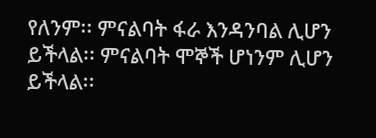የለንም፡፡ ምናልባት ፋራ እንዳንባል ሊሆን ይችላል፡፡ ምናልባት ሞኞች ሆነንም ሊሆን ይችላል፡፡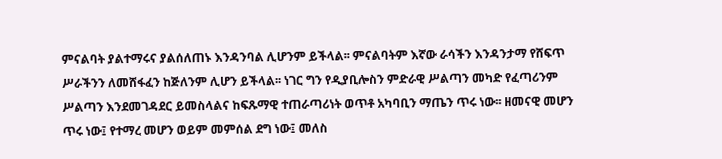ምናልባት ያልተማሩና ያልሰለጠኑ እንዳንባል ሊሆንም ይችላል፡፡ ምናልባትም እኛው ራሳችን እንዳንታማ የሸፍጥ ሥራችንን ለመሸፋፈን ከጅለንም ሊሆን ይችላል፡፡ ነገር ግን የዲያቢሎስን ምድራዊ ሥልጣን መካድ የፈጣሪንም ሥልጣን እንደመገዳደር ይመስላልና ከፍጹማዊ ተጠራጣሪነት ወጥቶ አካባቢን ማጤን ጥሩ ነው፡፡ ዘመናዊ መሆን ጥሩ ነው፤ የተማረ መሆን ወይም መምሰል ደግ ነው፤ መለስ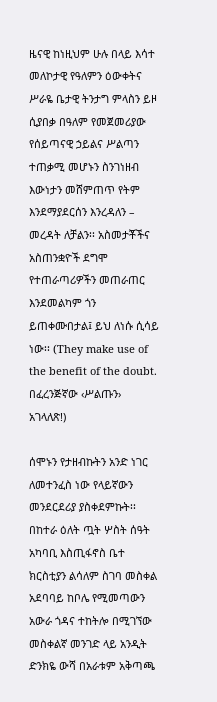ዜናዊ ከነዚህም ሁሉ በላይ እሳተ መለኮታዊ የዓለምን ዕውቀትና ሥራዬ ቤታዊ ትንታግ ምላስን ይዞ ሲያበቃ በዓለም የመጀመሪያው የሰይጣናዊ ኃይልና ሥልጣን ተጠቃሚ መሆኑን ስንገነዘብ እውነታን መሸምጠጥ የትም እንደማያደርሰን እንረዳለን – መረዳት ለቻልን፡፡ አስመታቾችና አስጠንቋዮች ደግሞ የተጠራጣሪዎችን መጠራጠር እንደመልካም ጎን ይጠቀሙበታል፤ ይህ ለነሱ ሲሳይ ነው፡፡ (They make use of the benefit of the doubt. በፈረንጅኛው ‹ሥልጡን› አገላለጽ!)

ሰሞኑን የታዘብኩትን አንድ ነገር ለመተንፈስ ነው የላይኛውን መንደርደሪያ ያስቀደምኩት፡፡ በከተራ ዕለት ጧት ሦስት ሰዓት አካባቢ እስጢፋኖስ ቤተ ክርስቲያን ልሳለም ስገባ መስቀል አደባባይ ከቦሌ የሚመጣውን አውራ ጎዳና ተከትሎ በሚገኘው መስቀልኛ መንገድ ላይ አንዲት ድንክዬ ውሻ በአራቱም አቅጣጫ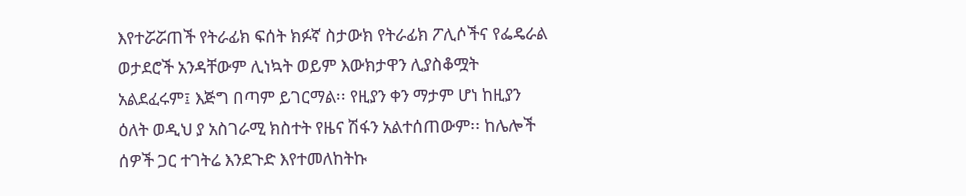እየተሯሯጠች የትራፊክ ፍሰት ክፉኛ ስታውክ የትራፊክ ፖሊሶችና የፌዴራል ወታደሮች አንዳቸውም ሊነኳት ወይም እውክታዋን ሊያስቆሟት አልደፈሩም፤ እጅግ በጣም ይገርማል፡፡ የዚያን ቀን ማታም ሆነ ከዚያን ዕለት ወዲህ ያ አስገራሚ ክስተት የዜና ሽፋን አልተሰጠውም፡፡ ከሌሎች ሰዎች ጋር ተገትሬ እንደጉድ እየተመለከትኩ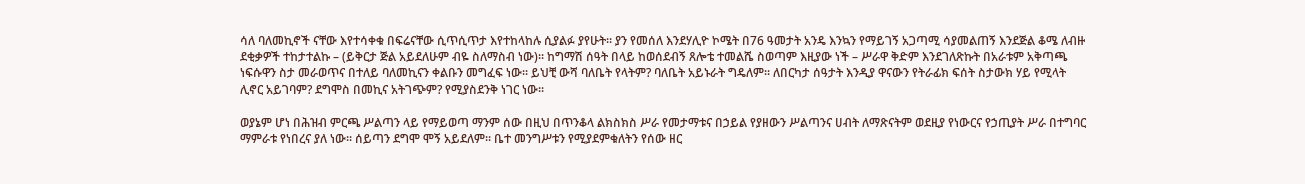ሳለ ባለመኪኖች ናቸው እየተሳቀቁ በፍሬናቸው ሲጥሲጥታ እየተከላከሉ ሲያልፉ ያየሁት፡፡ ያን የመሰለ እንደሃሊዮ ኮሜት በ76 ዓመታት አንዴ እንኳን የማይገኝ አጋጣሚ ሳያመልጠኝ እንደጅል ቆሜ ለብዙ ደቂቃዎች ተከታተልኩ – (ይቅርታ ጅል አይደለሁም ብዬ ስለማስብ ነው)፡፡ ከግማሽ ሰዓት በላይ ከወሰደብኝ ጸሎቴ ተመልሼ ስወጣም እዚያው ነች – ሥራዋ ቅድም እንደገለጽኩት በአራቱም አቅጣጫ ነፍሱዋን ስታ መራወጥና በተለይ ባለመኪናን ቀልቡን መግፈፍ ነው፡፡ ይህቺ ውሻ ባለቤት የላትም? ባለቤት አይኑራት ግዴለም፡፡ ለበርካታ ሰዓታት እንዲያ ዋናውን የትራፊክ ፍሰት ስታውክ ሃይ የሚላት ሊኖር አይገባም? ደግሞስ በመኪና አትገጭም? የሚያስደንቅ ነገር ነው፡፡

ወያኔም ሆነ በሕዝብ ምርጫ ሥልጣን ላይ የማይወጣ ማንም ሰው በዚህ በጥንቆላ ልክስክስ ሥራ የመታማቱና በኃይል የያዘውን ሥልጣንና ሀብት ለማጽናትም ወደዚያ የነውርና የኃጢያት ሥራ በተግባር ማምራቱ የነበረና ያለ ነው፡፡ ሰይጣን ደግሞ ሞኝ አይደለም፡፡ ቤተ መንግሥቱን የሚያደምቁለትን የሰው ዘር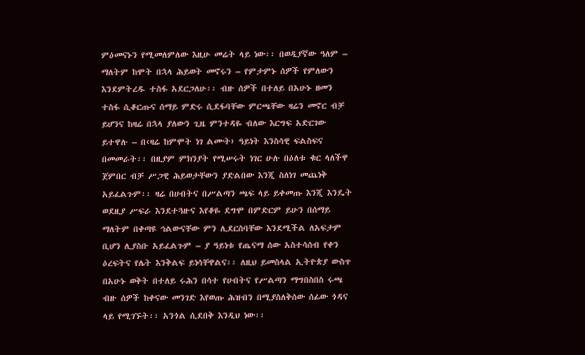ምዕመናኑን የሚመለምለው እዚሁ መሬት ላይ ነው፡፡ በወዲያኛው ዓለም – ማለትም ከሞት በኋላ ሕይወት መኖሩን – የምታምኑ ሰዎች የምለውን እንደምትረዱ ተስፋ አደርጋለሁ፡፡ ብዙ ሰዎች በተለይ በአሁኑ ዘመን ተስፋ ሲቆርጡና ሰማይ ምድሩ ሲደፋባቸው ምርጫቸው ዛሬን መኖር ብቻ ይሆንና ከዛሬ በኋላ ያለውን ጊዜ ምንተዳዬ ብለው እርግፍ አድርገው ይተዋሉ – በ‹ዛሬ ከምሞት ነገ ልሙት› ዓይነት እንስሳዊ ፍልስፍና በመመራት፡፡ በዚያም ምክንያት የሚሠሩት ነገር ሁሉ በዕለቱ ቁር ላለችዋ ጀምበር ብቻ ሥጋዊ ሕይወታቸውን ያድልበው እንጂ ስለነገ መጨነቅ አይፈልጉም፡፡ ዛሬ በሀብትና በሥልጣን ጫፍ ላይ ይቀመጡ እንጂ እንዴት ወደዚያ ሥፍራ እንደተጓዙና እየቆዬ ደግሞ በምድርም ይሁን በሰማይ ማለትም በቀጣዩ ኅልውናቸው ምን ሊደርስባቸው እንደሚችል ለአፍታም ቢሆን ሊያስቡ አይፈልጉም – ያ ዓይነቱ የጤናማ ሰው አስተሳሰብ የቀን ዕረፍትና የሌት እንቅልፍ ይነሳቸዋልና፡፡ ለዚህ ይመስላል ኢትዮጵያ ውስጥ በአሁኑ ወቅት በተለይ ሩሕን በሳተ የሀብትና የሥልጣን ማግበስበስ ሩጫ ብዙ ሰዎች ከቀናው መንገድ እየወጡ ሕዝብን በሚያስለቅሰው ሰፊው ጎዳና ላይ የሚገኙት፡፡ አንጎል ሲደበቅ እንዲህ ነው፡፡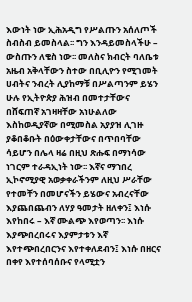እውነት ነው ኢሕአዲግ የሥልጡን አሰለጦች ስብስብ ይመስላል፡፡ ግን እንዳይመስላችሁ – ውስጡን ለቄስ ነው፡፡ መለስና ክብርት ባለቤቱ አዜብ አቅላቸውን ስተው በቢሊዮን የሚገመት ሀብትና ንብረት ሊያከማቹ በሥልጣንም ይሄን ሁሉ የኢትዮጵያ ሕዝብ በመተታቸውና በሸፍጠኛ አገዛዛቸው አነሁልለው እስከወዲያኛው በሚመስል አያያዝ ሊገዙ ያቆበቆቡት በዕውቀታቸውና በጥበባቸው ሳይሆን በሌላ ዛሬ በዚህ ጽሑፍ በማነሳው ነገርም ተራዳኢነት ነው፡፡ እኛና ማኀበረ ኢኮኖሚያዊ አወቃቀራችንም ለዚህ ሥራቸው የተመቸን በመሆናችን ይሄውና አብረናቸው እያጨበጨብን ለሃያ ዓመታት ዘለቀን፤ እነሱ እየከበሩ – እኛ ሙልጭ እየወጣን፡፡ እነሱ እያጭበረበሩና እያምታቱን እኛ እየተጭበረበርንና እየተቀለደብን፤ እነሱ በዘርና በቀየ እየተሰባሰቡና የላሚቷን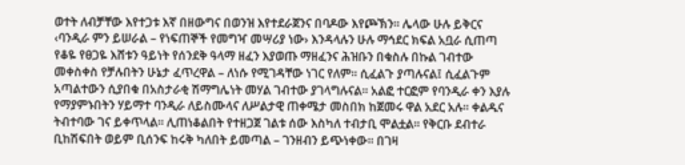ወተት ለብቻቸው እየተጋቱ እኛ በዘውግና በወንዝ እየተደራጀንና በባዶው እየጮኽን፡፡ ሌላው ሁሉ ይቅርና ‹ባንዲራ ምን ይሠራል – የነፍጠኞች የመግዣ መሣሪያ ነው› እንዳላሉን ሁሉ ማኅደር ክፍል አቧራ ሲጠጣ የቆዬ የፀጋዬ እሸቱን ዓይነት የሰንደቅ ዓላማ ዘፈን እያወጡ ማዘፈንና ሕዝቡን በቁስሉ በኩል ገብተው መቀስቀስ የቻሉበትን ሁኔታ ፈጥረዋል – ለነሱ የሚገዳቸው ነገር የለም፡፡ ሲፈልጉ ያጣሉናል፤ ሲፈልጉም አጣልተውን ሲያበቁ በአስታራቂ ሽማግሌነት መሃል ገብተው ያገላግሉናል፡፡ አልፎ ተርፎም የባንዲራ ቀን እያሉ የማያምኑበትን ሃይማተ ባንዲራ ለይስሙላና ለሥልታዊ ጠቀሜታ መስበክ ከጀመሩ ዋል አደር አሉ፡፡ ቀልዱና ትብተባው ገና ይቀጥላል፡፡ ሊጠነቆልበት የተዘጋጀ ገልቱ ሰው እስካለ ተብታቢ ሞልቷል፡፡ የቅርቡ ደብተራ ቢከሽፍበት ወይም ቢሰንፍ ከሩቅ ካለበት ይመጣል – ገንዘብን ይጭነቀው፡፡ በገዛ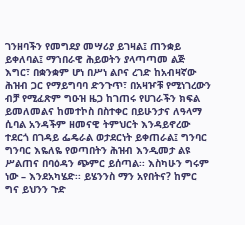ገንዘባችን የመግደያ መሣሪያ ይገዛል፤ ጠንቋይ ይቀለባል፤ ማኀበራዊ ሕይወትን ያላጣጣመ ልጅ እግር፣ በቋንቋም ሆነ በሥነ ልቦና ረገድ ከአብዛኛው ሕዝብ ጋር የማይግባባ ድንጉጥ፣ በአዛዦቹ የሚነገረውን ብቻ የሚፈጽም ግዑዝ ዜጋ ከገጠሩ የሀገራችን ክፍል ይመለመልና ከመተኮስ በስተቀር በይሁንታና ለዓላማ ሲባል አንዳችም ዘመናዊ ትምህርት እንዳይኖረው ተደርጎ በገዳይ ፌዴራል ወታደርነት ይቀጠራል፤ ግንባር ግንባር እዬለዬ የወጣበትን ሕዝብ እንዲመታ ልዩ ሥልጠና በባዕዳን ጭምር ይሰጣል፡፡ እስካሁን ግሩም ነው – እንደአካሄድ፡፡ ይሄንንስ ማን አየበትና? ከምር ግና ይህንን ጉድ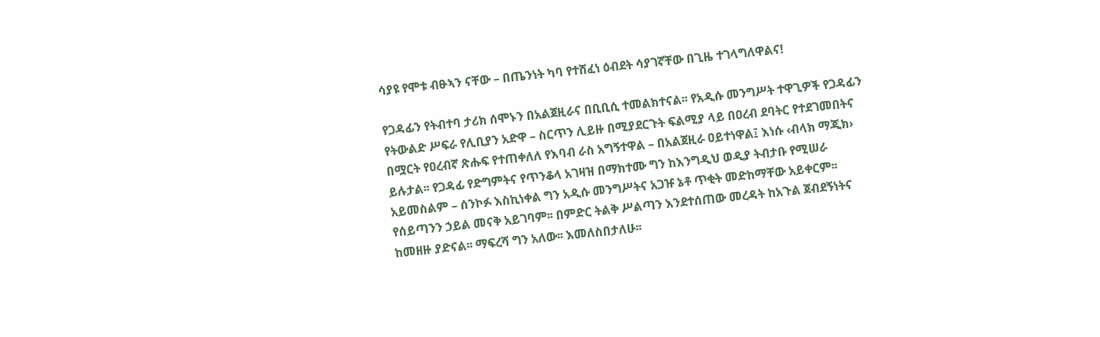ሳያዩ የሞቱ ብፁኣን ናቸው – በጤንነት ካባ የተሸፈነ ዕብደት ሳያገኛቸው በጊዜ ተገላግለዋልና!

የጋዳፊን የትብተባ ታሪክ ሰሞኑን በአልጀዚራና በቢቢሲ ተመልክተናል፡፡ የአዲሱ መንግሥት ተዋጊዎች የጋዳፊን የትውልድ ሥፍራ የሊቢያን አድዋ – ስርጥን ሊይዙ በሚያደርጉት ፍልሚያ ላይ በዐረብ ደባትር የተደገመበትና በሟርት የዐረብኛ ጽሑፍ የተጠቀለለ የእባብ ራስ አግኝተዋል – በአልጀዚራ ዐይተነዋል፤ እነሱ ‹ብላክ ማጂክ› ይሉታል፡፡ የጋዳፊ የድግምትና የጥንቆላ አገዛዝ በማክተሙ ግን ከእንግዲህ ወዲያ ትብታቡ የሚሠራ አይመስልም – ሰንኮፉ እስኪነቀል ግን አዲሱ መንግሥትና አጋዡ ኔቶ ጥቂት መድከማቸው አይቀርም፡፡ የሰይጣንን ኃይል መናቅ አይገባም፡፡ በምድር ትልቅ ሥልጣን እንደተሰጠው መረዳት ከአጉል ጀብደኝነትና ከመዘዙ ያድናል፡፡ ማፍረሻ ግን አለው፡፡ እመለስበታለሁ፡፡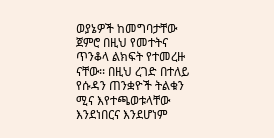ወያኔዎች ከመግባታቸው ጀምሮ በዚህ የመተትና ጥንቆላ ልክፍት የተመረዙ ናቸው፡፡ በዚህ ረገድ በተለይ የሱዳን ጠንቋዮች ትልቁን ሚና እየተጫወቱላቸው እንደነበርና እንደሆነም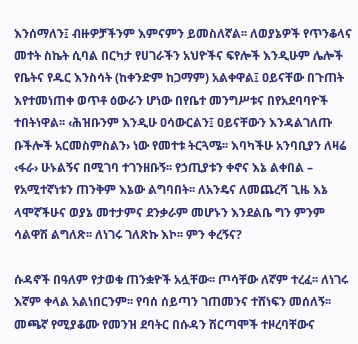እንሰማለን፤ ብዙዎቻችንም እምናምን ይመስለኛል፡፡ ለወያኔዎች የጥንቆላና መተት ስኬት ሲባል በርካታ የሀገራችን አህዮችና ፍየሎች እንዲሁም ሌሎች የቤትና የዱር እንስሳት (ከቀንድም ከጋማም) አልቀዋል፤ ዐይናቸው በጉጠት እየተመነጠቀ ወጥቶ ዕውራን ሆነው በየቤተ መንግሥቱና በየአደባባዮች ተበትነዋል፡፡ ‹ሕዝቡንም እንዲሁ ዐሳውርልን፤ ዐይናቸውን እንዳልገለጡ ቡችሎች አርመስምስልን› ነው የመተቱ ትርጓሜ፡፡ እባካችሁ አንባቢያን ለዛሬ ‹ፋራ› ሁኑልኝና በሚገባ ተገንዘቡኝ፡፡ የኃጢያቱን ቀኖና እኔ ልቀበል – የአሚተኛነቱን ጠንቅም እኔው ልግባበት፡፡ ለአንዴና ለመጨረሻ ጊዜ እኔ ላሞኛችሁና ወያኔ መተታምና ደንቃራም መሆኑን እንደልቤ ግን ምንም ሳልዋሽ ልግለጽ፡፡ ለነገሩ ገለጽኩ እኮ፡፡ ምን ቀረኝና?

ሱዳኖች በዓለም የታወቁ ጠንቋዮች አሏቸው፡፡ ጦሳቸው ለኛም ተረፈ፡፡ ለነገሩ እኛም ቀላል አልነበርንም፡፡ የባሰ ሰይጣን ገጠመንና ተሸነፍን መሰለኝ፡፡ መጫኛ የሚያቆሙ የመንዝ ደባትር በሱዳን ሽርጣሞች ተዞረባቸውና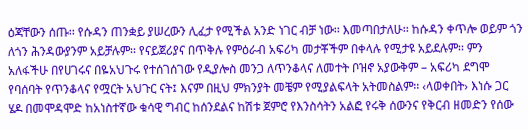ዕጃቸውን ሰጡ፡፡ የሱዳን ጠንቋይ ያሠረውን ሊፈታ የሚችል አንድ ነገር ብቻ ነው፡፡ እመጣበታለሁ፡፡ ከሱዳን ቀጥሎ ወይም ጎን ለጎን ሕንዳውያንም አይቻሉም፡፡ የናይጀሪያና በጥቅሉ የምዕራብ አፍሪካ መታቾችም በቀላሉ የሚታዩ አይደሉም፡፡ ምን አለፋችሁ በየሀገሩና በዬአህጉሩ የተሰገሰገው የዲያሎስ መንጋ ለጥንቆላና ለመተት ቦዝኖ አያውቅም – አፍሪካ ደግሞ የባሰባት የጥንቆላና የሟርት አህጉር ናት፤ እናም በዚህ ምክንያት መቼም የሚያልፍላት አትመስልም፡፡ ‹ላወቀበት› እነሱ ጋር ሄዶ በመሞዳሞድ ከአነስተኛው ቁሳዊ ግብር ከሰንደልና ከሽቱ ጀምሮ የእንስሳትን አልፎ የሩቅ ሰውንና የቅርብ ዘመድን የሰው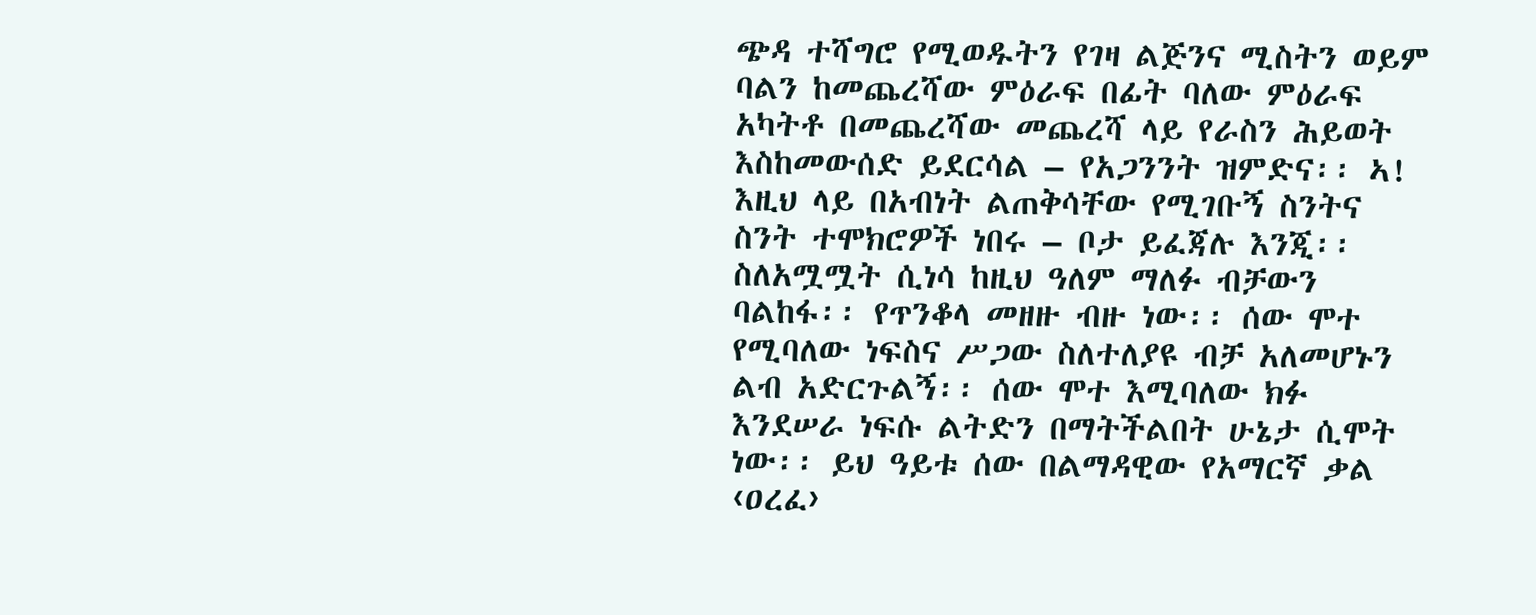ጭዳ ተሻግሮ የሚወዱትን የገዛ ልጅንና ሚስትን ወይም ባልን ከመጨረሻው ምዕራፍ በፊት ባለው ምዕራፍ አካትቶ በመጨረሻው መጨረሻ ላይ የራስን ሕይወት እስከመውሰድ ይደርሳል – የአጋንንት ዝምድና፡፡ ኣ! እዚህ ላይ በአብነት ልጠቅሳቸው የሚገቡኝ ስንትና ስንት ተሞክሮዎች ነበሩ – ቦታ ይፈጃሉ እንጂ፡፡ ስለአሟሟት ሲነሳ ከዚህ ዓለም ማለፉ ብቻውን ባልከፋ፡፡ የጥንቆላ መዘዙ ብዙ ነው፡፡ ሰው ሞተ የሚባለው ነፍስና ሥጋው ስለተለያዩ ብቻ አለመሆኑን ልብ አድርጉልኝ፡፡ ሰው ሞተ እሚባለው ክፉ እንደሠራ ነፍሱ ልትድን በማትችልበት ሁኔታ ሲሞት ነው፡፡ ይህ ዓይቱ ሰው በልማዳዊው የአማርኛ ቃል ‹ዐረፈ›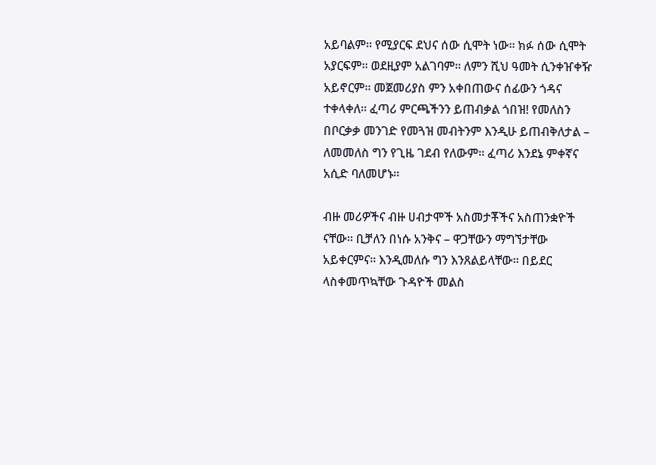አይባልም፡፡ የሚያርፍ ደህና ሰው ሲሞት ነው፡፡ ክፉ ሰው ሲሞት አያርፍም፡፡ ወደዚያም አልገባም፡፡ ለምን ሺህ ዓመት ሲንቀዠቀዥ አይኖርም፡፡ መጀመሪያስ ምን አቀበጠውና ሰፊውን ጎዳና ተቀላቀለ፡፡ ፈጣሪ ምርጫችንን ይጠብቃል ጎበዝ! የመለስን በቦርቃቃ መንገድ የመጓዝ መብትንም እንዲሁ ይጠብቅለታል – ለመመለስ ግን የጊዜ ገደብ የለውም፡፡ ፈጣሪ እንደኔ ምቀኛና አሲድ ባለመሆኑ፡፡

ብዙ መሪዎችና ብዙ ሀብታሞች አስመታቾችና አስጠንቋዮች ናቸው፡፡ ቢቻለን በነሱ አንቅና – ዋጋቸውን ማግኘታቸው አይቀርምና፡፡ እንዲመለሱ ግን እንጸልይላቸው፡፡ በይደር ላስቀመጥኳቸው ጉዳዮች መልስ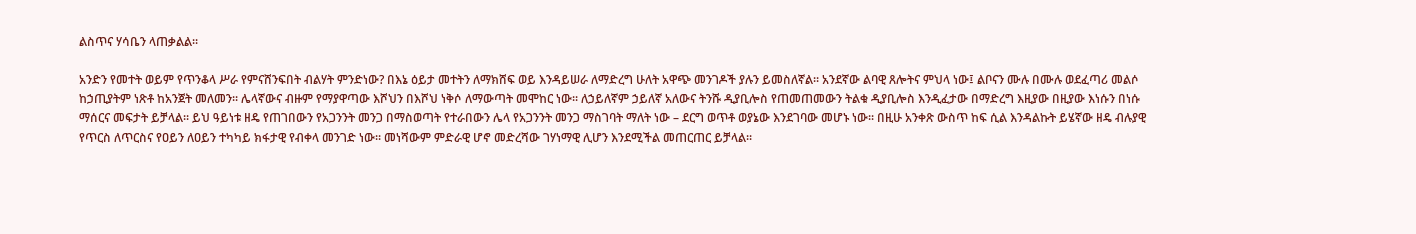ልስጥና ሃሳቤን ላጠቃልል፡፡

አንድን የመተት ወይም የጥንቆላ ሥራ የምናሸንፍበት ብልሃት ምንድነው? በእኔ ዕይታ መተትን ለማክሸፍ ወይ እንዳይሠራ ለማድረግ ሁለት አዋጭ መንገዶች ያሉን ይመስለኛል፡፡ አንደኛው ልባዊ ጸሎትና ምህላ ነው፤ ልቦናን ሙሉ በሙሉ ወደፈጣሪ መልሶ ከኃጢያትም ነጽቶ ከአንጀት መለመን፡፡ ሌላኛውና ብዙም የማያዋጣው እሾህን በእሾህ ነቅሶ ለማውጣት መሞከር ነው፡፡ ለኃይለኛም ኃይለኛ አለውና ትንሹ ዲያቢሎስ የጠመጠመውን ትልቁ ዲያቢሎስ እንዲፈታው በማድረግ እዚያው በዚያው እነሱን በነሱ ማሰርና መፍታት ይቻላል፡፡ ይህ ዓይነቱ ዘዴ የጠገበውን የአጋንንት መንጋ በማስወጣት የተራበውን ሌላ የአጋንንት መንጋ ማስገባት ማለት ነው – ደርግ ወጥቶ ወያኔው እንደገባው መሆኑ ነው፡፡ በዚሁ አንቀጽ ውስጥ ከፍ ሲል እንዳልኩት ይሄኛው ዘዴ ብሉያዊ የጥርስ ለጥርስና የዐይን ለዐይን ተካካይ ክፋታዊ የብቀላ መንገድ ነው፡፡ መነሻውም ምድራዊ ሆኖ መድረሻው ገሃነማዊ ሊሆን እንደሚችል መጠርጠር ይቻላል፡፡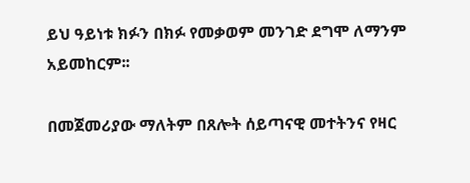ይህ ዓይነቱ ክፉን በክፉ የመቃወም መንገድ ደግሞ ለማንም አይመከርም፡፡

በመጀመሪያው ማለትም በጸሎት ሰይጣናዊ መተትንና የዛር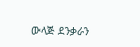ውላጅ ደንቃራን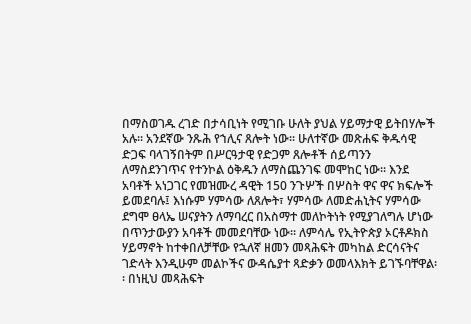በማስወገዱ ረገድ በታሳቢነት የሚገቡ ሁለት ያህል ሃይማታዊ ይትበሃሎች አሉ፡፡ አንደኛው ንጹሕ የኀሊና ጸሎት ነው፡፡ ሁለተኛው መጽሐፍ ቅዱሳዊ ድጋፍ ባላገኝበትም በሥርዓታዊ የድጋም ጸሎቶች ሰይጣንን ለማስደንገጥና የተንኮል ዕቅዱን ለማስጨንገፍ መሞከር ነው፡፡ እንደ አባቶች አነጋገር የመዝሙረ ዳዊት 150 ንጉሦች በሦስት ዋና ዋና ክፍሎች ይመደባሉ፤ እነሱም ሃምሳው ለጸሎት፣ ሃምሳው ለመድሐኒትና ሃምሳው ደግሞ ፀላኤ ሠናያትን ለማባረር በአስማተ መለኮትነት የሚያገለግሉ ሆነው በጥንታውያን አባቶች መመደባቸው ነው፡፡ ለምሳሌ የኢትዮጵያ ኦርቶዶክስ ሃይማኖት ከተቀበለቻቸው የኋለኛ ዘመን መጻሕፍት መካከል ድርሳናትና ገድላት እንዲሁም መልኮችና ውዳሴያተ ጻድቃን ወመላእክት ይገኙባቸዋል፡፡ በነዚህ መጻሕፍት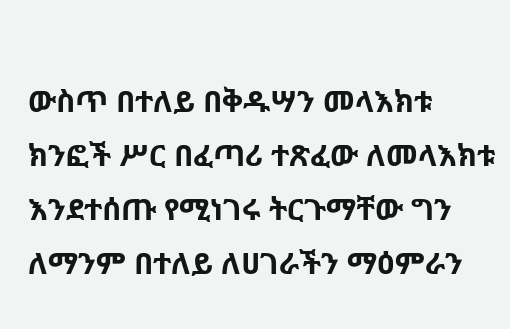ውስጥ በተለይ በቅዱሣን መላእክቱ ክንፎች ሥር በፈጣሪ ተጽፈው ለመላእክቱ እንደተሰጡ የሚነገሩ ትርጉማቸው ግን ለማንም በተለይ ለሀገራችን ማዕምራን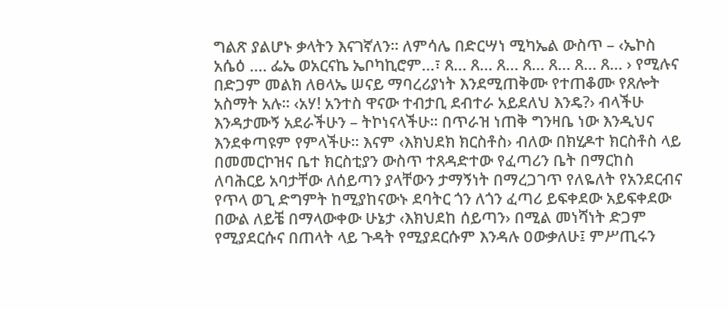ግልጽ ያልሆኑ ቃላትን እናገኛለን፡፡ ለምሳሌ በድርሣነ ሚካኤል ውስጥ – ‹ኤኮስ አሴዕ …. ፌኤ ወአርናኬ ኤቦካኪሮም…፣ ጸ… ጸ… ጸ… ጸ… ጸ… ጸ… ጸ… › የሚሉና በድጋም መልክ ለፀላኤ ሠናይ ማባረሪያነት እንደሚጠቅሙ የተጠቆሙ የጸሎት አስማት አሉ፡፡ ‹አሃ! አንተስ ዋናው ተብታቢ ደብተራ አይደለህ እንዴ?› ብላችሁ እንዳታሙኝ አደራችሁን – ትኮነናላችሁ፡፡ በጥራዝ ነጠቅ ግንዛቤ ነው እንዲህና እንደቀጣዩም የምላችሁ፡፡ እናም ‹እክህደክ ክርስቶስ› ብለው በክሂዶተ ክርስቶስ ላይ በመመርኮዝና ቤተ ክርስቲያን ውስጥ ተጸዳድተው የፈጣሪን ቤት በማርከስ ለባሕርይ አባታቸው ለሰይጣን ያላቸውን ታማኝነት በማረጋገጥ የለዬለት የአንደርብና የጥላ ወጊ ድግምት ከሚያከናውኑ ደባትር ጎን ለጎን ፈጣሪ ይፍቀደው አይፍቀደው በውል ለይቼ በማላውቀው ሁኔታ ‹እክህደከ ሰይጣን› በሚል መነሻነት ድጋም የሚያደርሱና በጠላት ላይ ጉዳት የሚያደርሱም እንዳሉ ዐውቃለሁ፤ ምሥጢሩን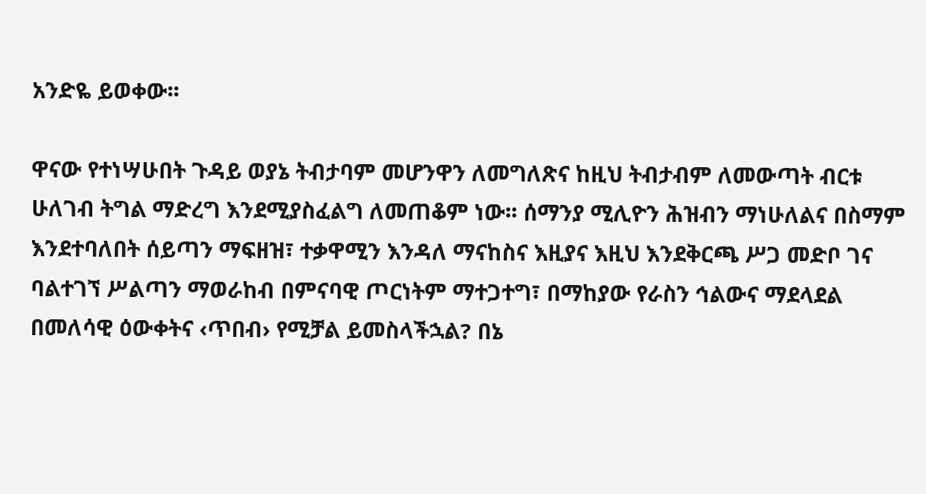አንድዬ ይወቀው፡፡

ዋናው የተነሣሁበት ጉዳይ ወያኔ ትብታባም መሆንዋን ለመግለጽና ከዚህ ትብታብም ለመውጣት ብርቱ ሁለገብ ትግል ማድረግ እንደሚያስፈልግ ለመጠቆም ነው፡፡ ሰማንያ ሚሊዮን ሕዝብን ማነሁለልና በስማም እንደተባለበት ሰይጣን ማፍዘዝ፣ ተቃዋሚን እንዳለ ማናከስና እዚያና እዚህ እንደቅርጫ ሥጋ መድቦ ገና ባልተገኘ ሥልጣን ማወራከብ በምናባዊ ጦርነትም ማተጋተግ፣ በማከያው የራስን ኅልውና ማደላደል በመለሳዊ ዕውቀትና ‹ጥበብ› የሚቻል ይመስላችኋል? በኔ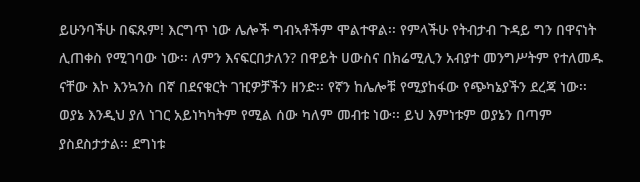ይሁንባችሁ በፍጹም! እርግጥ ነው ሌሎች ግብኣቶችም ሞልተዋል፡፡ የምላችሁ የትብታብ ጉዳይ ግን በዋናነት ሊጠቀስ የሚገባው ነው፡፡ ለምን እናፍርበታለን? በዋይት ሀውስና በክሬሚሊን አብያተ መንግሥትም የተለመዱ ናቸው እኮ እንኳንስ በኛ በደናቁርት ገዢዎቻችን ዘንድ፡፡ የኛን ከሌሎቹ የሚያከፋው የጭካኔያችን ደረጃ ነው፡፡ ወያኔ እንዲህ ያለ ነገር አይነካካትም የሚል ሰው ካለም መብቱ ነው፡፡ ይህ እምነቱም ወያኔን በጣም ያስደስታታል፡፡ ደግነቱ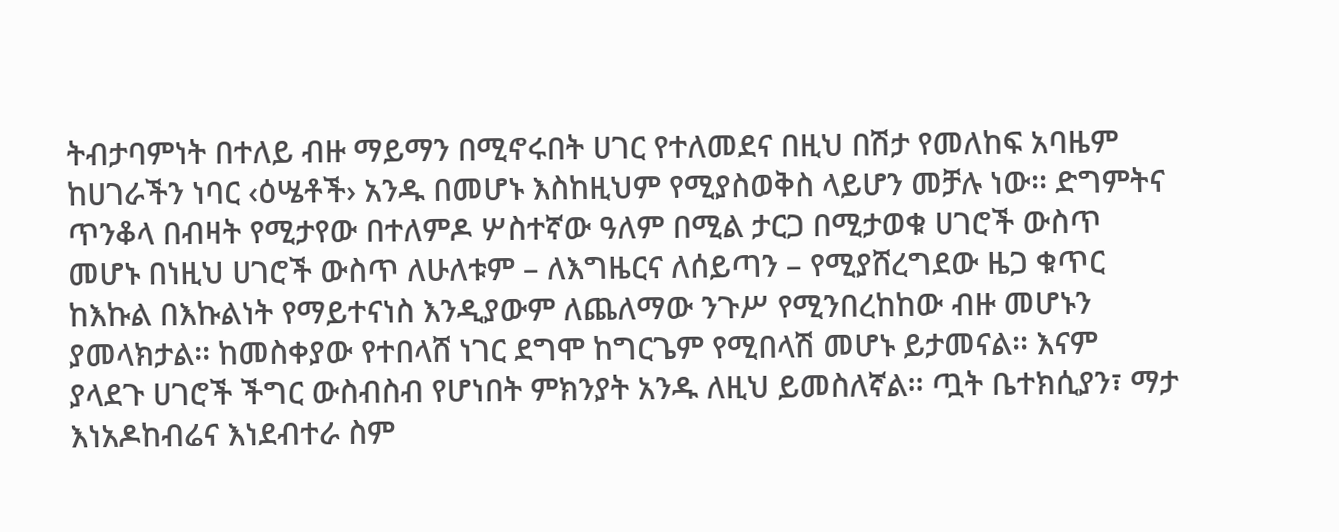ትብታባምነት በተለይ ብዙ ማይማን በሚኖሩበት ሀገር የተለመደና በዚህ በሽታ የመለከፍ አባዜም ከሀገራችን ነባር ‹ዕሤቶች› አንዱ በመሆኑ እስከዚህም የሚያስወቅስ ላይሆን መቻሉ ነው፡፡ ድግምትና ጥንቆላ በብዛት የሚታየው በተለምዶ ሦስተኛው ዓለም በሚል ታርጋ በሚታወቁ ሀገሮች ውስጥ መሆኑ በነዚህ ሀገሮች ውስጥ ለሁለቱም – ለእግዜርና ለሰይጣን – የሚያሸረግደው ዜጋ ቁጥር ከእኩል በእኩልነት የማይተናነስ እንዲያውም ለጨለማው ንጉሥ የሚንበረከከው ብዙ መሆኑን ያመላክታል፡፡ ከመስቀያው የተበላሸ ነገር ደግሞ ከግርጌም የሚበላሽ መሆኑ ይታመናል፡፡ እናም ያላደጉ ሀገሮች ችግር ውስብስብ የሆነበት ምክንያት አንዱ ለዚህ ይመስለኛል፡፡ ጧት ቤተክሲያን፣ ማታ እነአዶከብሬና እነደብተራ ስም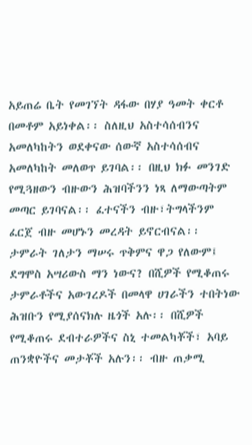አይጠሬ ቤት የመገኘት ዳፋው በሃያ ዓመት ቀርቶ በመቶም አይነቀል፡፡ ስለዚህ አስተሳሰብንና አመለካከትን ወደቀናው ሰውኛ አስተሳሰብና አመለካከት መለወጥ ይገባል፡፡ በዚህ ክፉ መንገድ የሚጓዘውን ብዙውን ሕዝባችንን ነጻ ለማውጣትም መጣር ይገባናል፡፡ ፈተናችን ብዙ፣ትግላችንም ፈርጀ ብዙ መሆኑን መረዳት ይኖርብናል፡፡ ታምራት ገለታን ማሠሩ ጥቅምና ዋጋ የለውም፤ ደግሞስ አሣሪውስ ማን ነውና? በሺዎች የሚቆጠሩ ታምራቶችና አውገረዶች በመላዋ ሀገራችን ተበትነው ሕዝቡን የሚያሰናክሉ ዜጎች አሉ፡፡ በሺዎች የሚቆጠሩ ደብተራዎችና ስኒ ተመልካቾች፣ አባይ ጠንቋዮችና መታቾች አሉን፡፡ ብዙ ጠቃሚ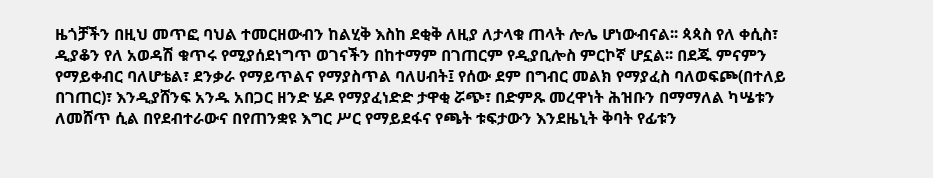ዜጎቻችን በዚህ መጥፎ ባህል ተመርዘውብን ከልሂቅ እስከ ደቂቅ ለዚያ ለታላቁ ጠላት ሎሌ ሆነውብናል፡፡ ጳጳስ የለ ቀሲስ፣ ዲያቆን የለ አወዳሽ ቁጥሩ የሚያሰደነግጥ ወገናችን በከተማም በገጠርም የዲያቢሎስ ምርኮኛ ሆኗል፡፡ በደጁ ምናምን የማይቀብር ባለሆቴል፣ ደንቃራ የማይጥልና የማያስጥል ባለሀብት፤ የሰው ደም በግብር መልክ የማያፈስ ባለወፍጮ(በተለይ በገጠር)፣ እንዲያሸንፍ አንዱ አበጋር ዘንድ ሄዶ የማያፈነድድ ታዋቂ ሯጭ፣ በድምጹ መረዋነት ሕዝቡን በማማለል ካሤቱን ለመሸጥ ሲል በየደብተራውና በየጠንቋዩ እግር ሥር የማይደፋና የጫት ቱፍታውን እንደዜኒት ቅባት የፊቱን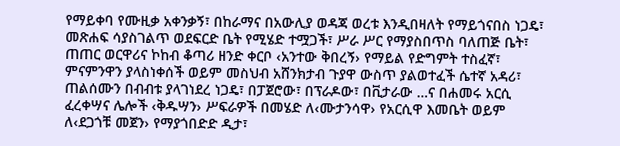የማይቀባ የሙዚቃ አቀንቃኝ፣ በከራማና በአውሊያ ወዳጃ ወረቱ እንዲበዛለት የማይጎናበስ ነጋዴ፣ መጽሐፍ ሳያስገልጥ ወደፍርድ ቤት የሚሄድ ተሟጋች፣ ሥራ ሥር የማያስበጥስ ባለጠጅ ቤት፣ ጠጠር ወርዋሪና ኮከብ ቆጣሪ ዘንድ ቀርቦ ‹አንተው ቅበረኝ› የማይል የድግምት ተስፈኛ፣ ምናምንዋን ያላስነቀሰች ወይም መስህብ አሸንክታብ ጉያዋ ውስጥ ያልወተፈች ሴተኛ አዳሪ፣ ጠልሰሙን በብብቱ ያላገነደረ ነጋዴ፣ በፓጀሮው፣ በፕራዶው፣ በቪታራው …ና በሐመሩ አርሲ ፈረቀሣና ሌሎች ‹ቅዱሣን› ሥፍራዎች በመሄድ ለ‹ሙታንሳዋ› የአርሲዋ እመቤት ወይም ለ‹ደጋጎቹ መጀን› የማያጎበድድ ዲታ፣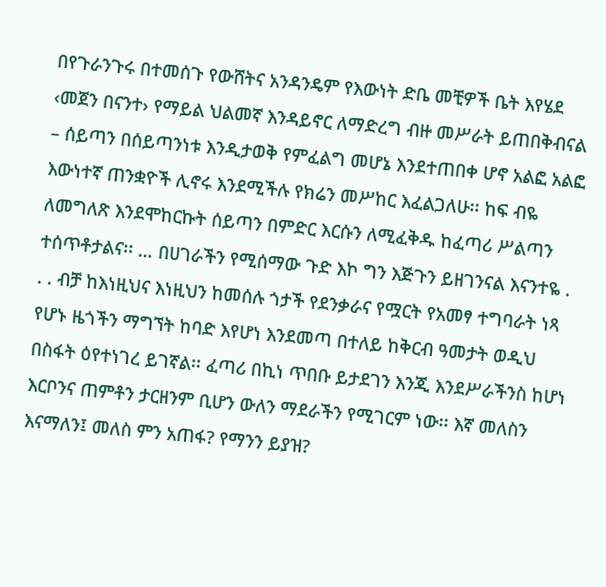በየጉራንጉሩ በተመሰጉ የውሸትና አንዳንዴም የእውነት ድቤ መቺዎች ቤት እየሄደ ‹መጀን በናንተ› የማይል ህልመኛ እንዳይኖር ለማድረግ ብዙ መሥራት ይጠበቅብናል – ሰይጣን በሰይጣንነቱ እንዲታወቅ የምፈልግ መሆኔ እንደተጠበቀ ሆኖ አልፎ አልፎ እውነተኛ ጠንቋዮች ሊኖሩ እንደሚችሉ የክሬን መሥከር እፈልጋለሁ፡፡ ከፍ ብዬ ለመግለጽ እንደሞከርኩት ሰይጣን በምድር እርሱን ለሚፈቅዱ ከፈጣሪ ሥልጣን ተሰጥቶታልና፡፡ … በሀገራችን የሚሰማው ጉድ እኮ ግን እጅጉን ይዘገንናል እናንተዬ . . . ብቻ ከእነዚህና እነዚህን ከመሰሉ ጎታች የደንቃራና የሟርት የአመፃ ተግባራት ነጻ የሆኑ ዜጎችን ማግኘት ከባድ እየሆነ እንደመጣ በተለይ ከቅርብ ዓመታት ወዲህ በስፋት ዕየተነገረ ይገኛል፡፡ ፈጣሪ በኪነ ጥበቡ ይታደገን እንጂ እንደሥራችንስ ከሆነ እርቦንና ጠምቶን ታርዘንም ቢሆን ውለን ማደራችን የሚገርም ነው፡፡ እኛ መለስን እናማለን፤ መለስ ምን አጠፋ? የማንን ይያዝ?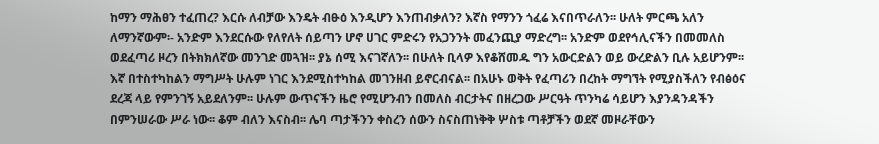ከማን ማሕፀን ተፈጠረ? እርሱ ለብቻው እንዴት ብፁዕ እንዲሆን እንጠብቃለን? እኛስ የማንን ጎፈሬ እናበጥራለን፡፡ ሁለት ምርጫ አለን ለማንኛውም፡- አንድም እንደርሱው የለየለት ሰይጣን ሆኖ ሀገር ምድሩን የአጋንንት መፈንጪያ ማድረግ፡፡ አንድም ወደየኅሊናችን በመመለስ ወደፈጣሪ ዞረን በትክክለኛው መንገድ መጓዝ፡፡ ያኔ ሰሚ እናገኛለን፡፡ በሁለት ቢላዎ እየቆሸመዱ ግን አውርድልን ወይ ውረድልን ቢሉ አይሆንም፡፡ እኛ በተስተካከልን ማግሥት ሁሉም ነገር እንደሚስተካከል መገንዘብ ይኖርብናል፡፡ በአሁኑ ወቅት የፈጣሪን በረከት ማግኘት የሚያስችለን የብፅዕና ደረጃ ላይ የምንገኝ አይደለንም፡፡ ሁሉም ውጥናችን ዜሮ የሚሆንብን በመለስ ብርታትና በዘረጋው ሥርዓት ጥንካሬ ሳይሆን እያንዳንዳችን በምንሠራው ሥራ ነው፡፡ ቆም ብለን እናስብ፡፡ ሌባ ጣታችንን ቀስረን ሰውን ስናስጠነቅቅ ሦስቱ ጣቶቻችን ወደኛ መዞራቸውን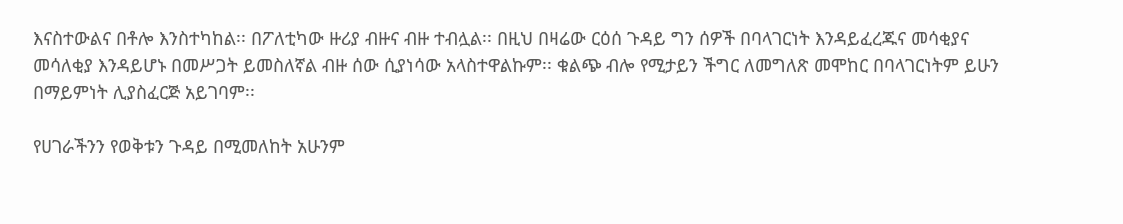እናስተውልና በቶሎ እንስተካከል፡፡ በፖለቲካው ዙሪያ ብዙና ብዙ ተብሏል፡፡ በዚህ በዛሬው ርዕሰ ጉዳይ ግን ሰዎች በባላገርነት እንዳይፈረጁና መሳቂያና መሳለቂያ እንዳይሆኑ በመሥጋት ይመስለኛል ብዙ ሰው ሲያነሳው አላስተዋልኩም፡፡ ቁልጭ ብሎ የሚታይን ችግር ለመግለጽ መሞከር በባላገርነትም ይሁን በማይምነት ሊያስፈርጅ አይገባም፡፡

የሀገራችንን የወቅቱን ጉዳይ በሚመለከት አሁንም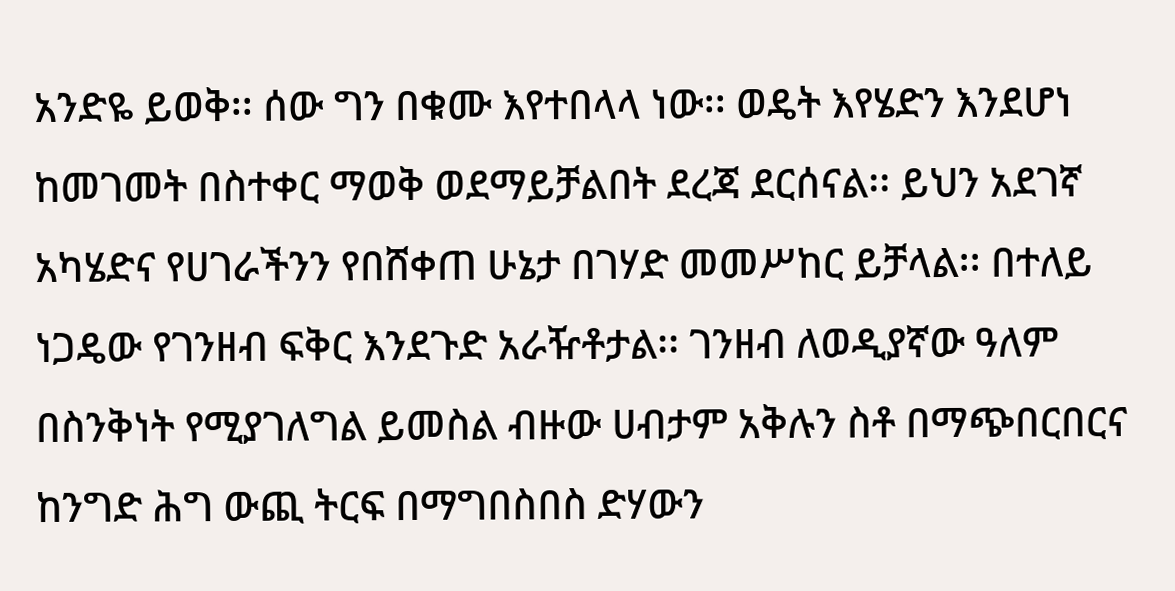አንድዬ ይወቅ፡፡ ሰው ግን በቁሙ እየተበላላ ነው፡፡ ወዴት እየሄድን እንደሆነ ከመገመት በስተቀር ማወቅ ወደማይቻልበት ደረጃ ደርሰናል፡፡ ይህን አደገኛ አካሄድና የሀገራችንን የበሸቀጠ ሁኔታ በገሃድ መመሥከር ይቻላል፡፡ በተለይ ነጋዴው የገንዘብ ፍቅር እንደጉድ አራዥቶታል፡፡ ገንዘብ ለወዲያኛው ዓለም በስንቅነት የሚያገለግል ይመስል ብዙው ሀብታም አቅሉን ስቶ በማጭበርበርና ከንግድ ሕግ ውጪ ትርፍ በማግበስበስ ድሃውን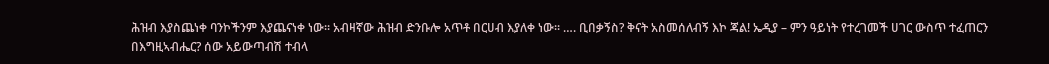ሕዝብ እያስጨነቀ ባንኮችንም እያጨናነቀ ነው፡፡ አብዛኛው ሕዝብ ድንቡሎ አጥቶ በርሀብ እያለቀ ነው፡፡ …. ቢበቃኝስ? ቅናት አስመሰለብኝ እኮ ጃል! ኤዲያ – ምን ዓይነት የተረገመች ሀገር ውስጥ ተፈጠርን በእግዚኣብሔር? ሰው አይውጣብሽ ተብላ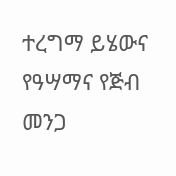ተረግማ ይሄውና የዓሣማና የጅብ መንጋ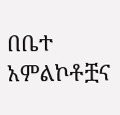በቤተ አምልኮቶቿና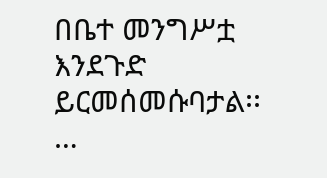በቤተ መንግሥቷ እንደጉድ ይርመሰመሱባታል፡፡ …